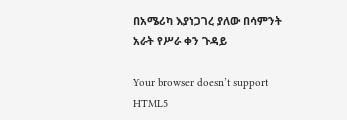በአሜሪካ እያነጋገረ ያለው በሳምንት አራት የሥራ ቀን ጉዳይ

Your browser doesn’t support HTML5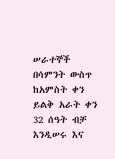ሠራተኞች በሳምንት ውስጥ ከአምስት ቀን ይልቅ አራት ቀን 32 ሰዓት ብቻ እንዲሠሩ እና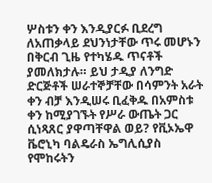ሦስቱን ቀን እንዲያርፉ ቢደረግ ለአጠቃላይ ደህንነታቸው ጥሩ መሆኑን በቅርብ ጊዜ የተካሄዱ ጥናቶች ያመለክታሉ። ይህ ታዲያ ለንግድ ድርጅቶች ሠራተኞቻቸው በሳምንት አራት ቀን ብቻ እንዲሠሩ ቢፈቅዱ በአምስቱ ቀን ከሚያገኙት የሥራ ውጤት ጋር ሲነጻጸር ያዋጣቸዋል ወይ? የቪኦኤዋ ቬሮኒካ ባልዴራስ ኤግሊሲያስ የሞከሩትን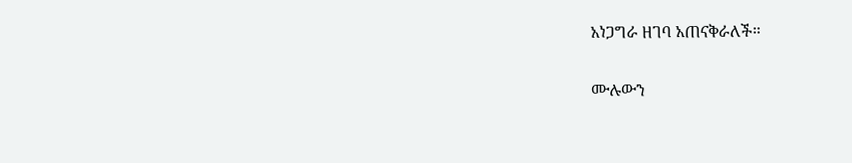አነጋግራ ዘገባ አጠናቅራለች።

ሙሉውን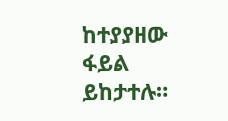ከተያያዘው ፋይል ይከታተሉ።